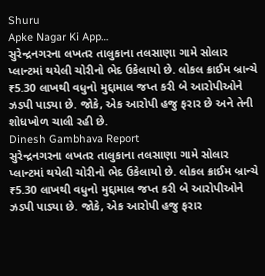Shuru
Apke Nagar Ki App…
સુરેન્દ્રનગરના લખતર તાલુકાના તલસાણા ગામે સોલાર પ્લાન્ટમાં થયેલી ચોરીનો ભેદ ઉકેલાયો છે. લોકલ ક્રાઈમ બ્રાન્ચે ₹5.30 લાખથી વધુનો મુદ્દામાલ જપ્ત કરી બે આરોપીઓને ઝડપી પાડ્યા છે. જોકે, એક આરોપી હજુ ફરાર છે અને તેની શોધખોળ ચાલી રહી છે.
Dinesh Gambhava Report
સુરેન્દ્રનગરના લખતર તાલુકાના તલસાણા ગામે સોલાર પ્લાન્ટમાં થયેલી ચોરીનો ભેદ ઉકેલાયો છે. લોકલ ક્રાઈમ બ્રાન્ચે ₹5.30 લાખથી વધુનો મુદ્દામાલ જપ્ત કરી બે આરોપીઓને ઝડપી પાડ્યા છે. જોકે, એક આરોપી હજુ ફરાર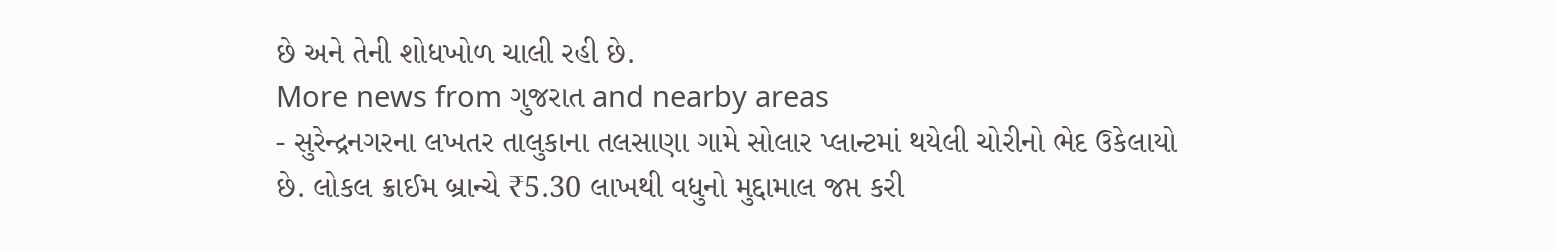છે અને તેની શોધખોળ ચાલી રહી છે.
More news from ગુજરાત and nearby areas
- સુરેન્દ્રનગરના લખતર તાલુકાના તલસાણા ગામે સોલાર પ્લાન્ટમાં થયેલી ચોરીનો ભેદ ઉકેલાયો છે. લોકલ ક્રાઈમ બ્રાન્ચે ₹5.30 લાખથી વધુનો મુદ્દામાલ જપ્ત કરી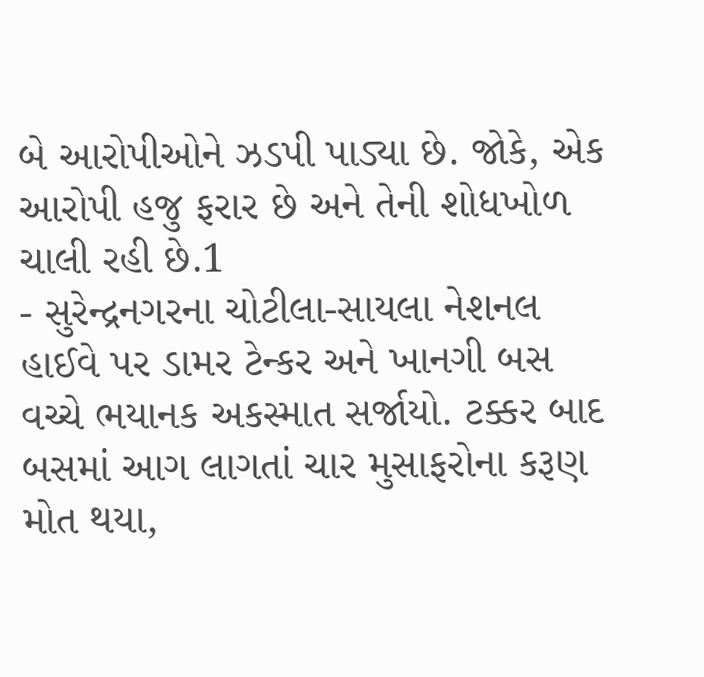બે આરોપીઓને ઝડપી પાડ્યા છે. જોકે, એક આરોપી હજુ ફરાર છે અને તેની શોધખોળ ચાલી રહી છે.1
- સુરેન્દ્રનગરના ચોટીલા-સાયલા નેશનલ હાઈવે પર ડામર ટેન્કર અને ખાનગી બસ વચ્ચે ભયાનક અકસ્માત સર્જાયો. ટક્કર બાદ બસમાં આગ લાગતાં ચાર મુસાફરોના કરૂણ મોત થયા,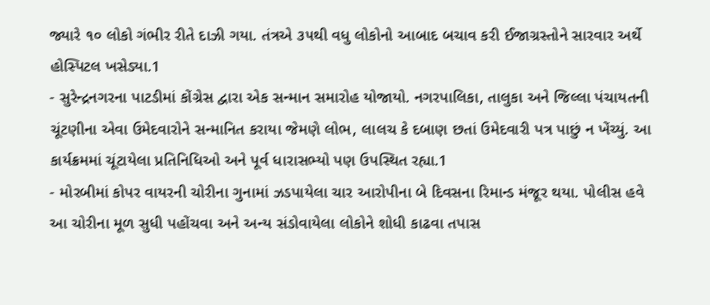જ્યારે ૧૦ લોકો ગંભીર રીતે દાઝી ગયા. તંત્રએ ૩૫થી વધુ લોકોનો આબાદ બચાવ કરી ઈજાગ્રસ્તોને સારવાર અર્થે હોસ્પિટલ ખસેડ્યા.1
- સુરેન્દ્રનગરના પાટડીમાં કોંગ્રેસ દ્વારા એક સન્માન સમારોહ યોજાયો. નગરપાલિકા, તાલુકા અને જિલ્લા પંચાયતની ચૂંટણીના એવા ઉમેદવારોને સન્માનિત કરાયા જેમણે લોભ, લાલચ કે દબાણ છતાં ઉમેદવારી પત્ર પાછું ન ખેંચ્યું. આ કાર્યક્રમમાં ચૂંટાયેલા પ્રતિનિધિઓ અને પૂર્વ ધારાસભ્યો પણ ઉપસ્થિત રહ્યા.1
- મોરબીમાં કોપર વાયરની ચોરીના ગુનામાં ઝડપાયેલા ચાર આરોપીના બે દિવસના રિમાન્ડ મંજૂર થયા. પોલીસ હવે આ ચોરીના મૂળ સુધી પહોંચવા અને અન્ય સંડોવાયેલા લોકોને શોધી કાઢવા તપાસ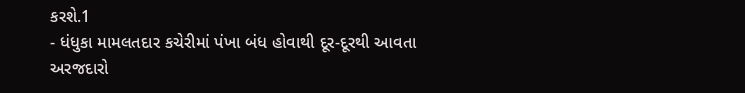કરશે.1
- ધંધુકા મામલતદાર કચેરીમાં પંખા બંધ હોવાથી દૂર-દૂરથી આવતા અરજદારો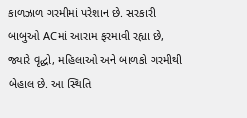કાળઝાળ ગરમીમાં પરેશાન છે. સરકારી બાબુઓ ACમાં આરામ ફરમાવી રહ્યા છે, જ્યારે વૃદ્ધો, મહિલાઓ અને બાળકો ગરમીથી બેહાલ છે. આ સ્થિતિ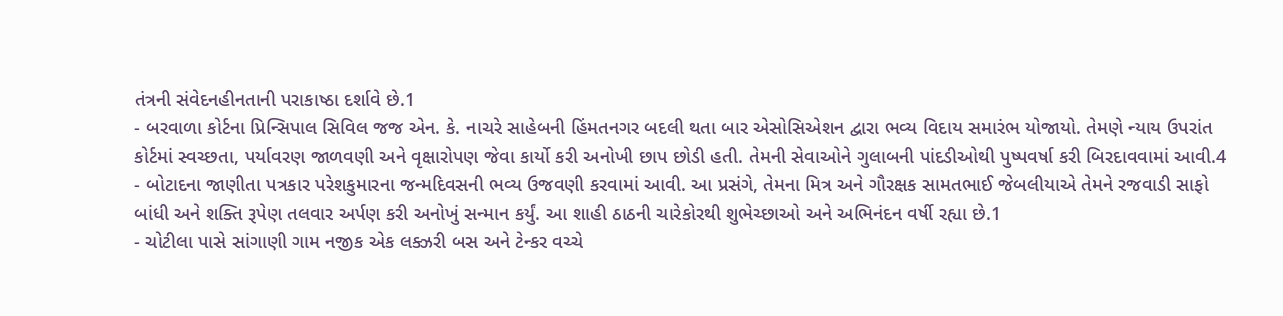તંત્રની સંવેદનહીનતાની પરાકાષ્ઠા દર્શાવે છે.1
- બરવાળા કોર્ટના પ્રિન્સિપાલ સિવિલ જજ એન. કે. નાચરે સાહેબની હિંમતનગર બદલી થતા બાર એસોસિએશન દ્વારા ભવ્ય વિદાય સમારંભ યોજાયો. તેમણે ન્યાય ઉપરાંત કોર્ટમાં સ્વચ્છતા, પર્યાવરણ જાળવણી અને વૃક્ષારોપણ જેવા કાર્યો કરી અનોખી છાપ છોડી હતી. તેમની સેવાઓને ગુલાબની પાંદડીઓથી પુષ્પવર્ષા કરી બિરદાવવામાં આવી.4
- બોટાદના જાણીતા પત્રકાર પરેશકુમારના જન્મદિવસની ભવ્ય ઉજવણી કરવામાં આવી. આ પ્રસંગે, તેમના મિત્ર અને ગૌરક્ષક સામતભાઈ જેબલીયાએ તેમને રજવાડી સાફો બાંધી અને શક્તિ રૂપેણ તલવાર અર્પણ કરી અનોખું સન્માન કર્યું. આ શાહી ઠાઠની ચારેકોરથી શુભેચ્છાઓ અને અભિનંદન વર્ષી રહ્યા છે.1
- ચોટીલા પાસે સાંગાણી ગામ નજીક એક લક્ઝરી બસ અને ટેન્કર વચ્ચે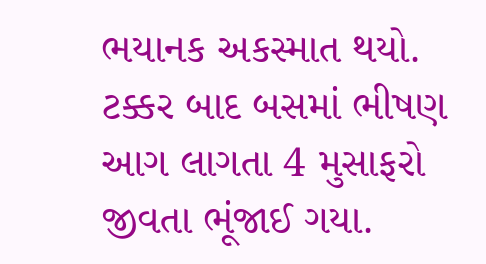ભયાનક અકસ્માત થયો. ટક્કર બાદ બસમાં ભીષણ આગ લાગતા 4 મુસાફરો જીવતા ભૂંજાઈ ગયા.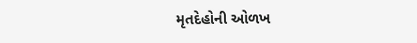મૃતદેહોની ઓળખ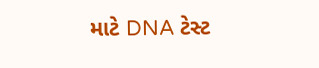માટે DNA ટેસ્ટ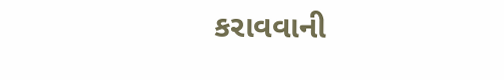કરાવવાની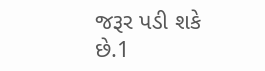જરૂર પડી શકે છે.1